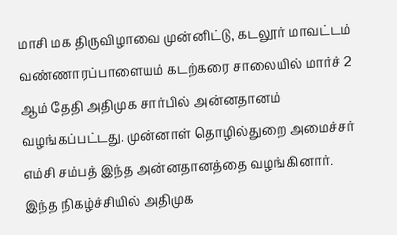மாசி மக திருவிழாவை முன்னிட்டு, கடலூர் மாவட்டம் வண்ணாரப்பாளையம் கடற்கரை சாலையில் மார்ச் 2 ஆம் தேதி அதிமுக சார்பில் அன்னதானம் வழங்கப்பட்டது. முன்னாள் தொழில்துறை அமைச்சர் எம்சி சம்பத் இந்த அன்னதானத்தை வழங்கினார். இந்த நிகழ்ச்சியில் அதிமுக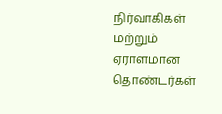நிர்வாகிகள் மற்றும் ஏராளமான தொண்டர்கள்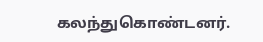கலந்துகொண்டனர்.